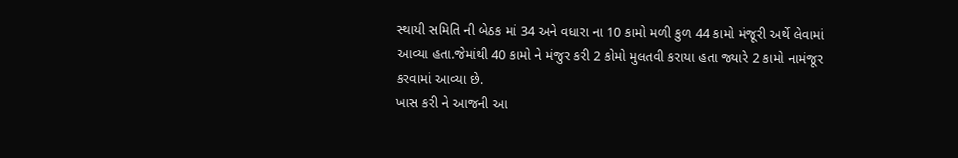સ્થાયી સમિતિ ની બેઠક માં 34 અને વધારા ના 10 કામો મળી કુળ 44 કામો મંજૂરી અર્થે લેવામાં આવ્યા હતા.જેમાંથી 40 કામો ને મંજુર કરી 2 કોમો મુલતવી કરાયા હતા જ્યારે 2 કામો નામંજૂર કરવામાં આવ્યા છે.
ખાસ કરી ને આજની આ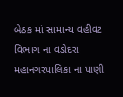બેઠક માં સામાન્ય વહીવટ વિભાગ ના વડોદરા મહાનગરપાલિકા ના પાણી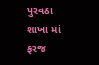પુરવઠા શાખા માં ફરજ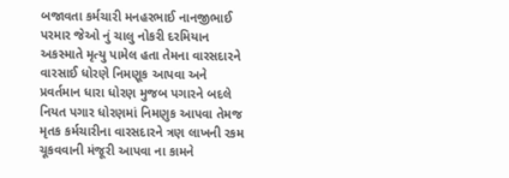બજાવતા કર્મચારી મનહરભાઈ નાનજીભાઈ પરમાર જેઓ નું ચાલુ નોકરી દરમિયાન અકસ્માતે મૃત્યુ પામેલ હતા તેમના વારસદારને વારસાઈ ધોરણે નિમણૂક આપવા અને પ્રવર્તમાન ધારા ધોરણ મુજબ પગારને બદલે નિયત પગાર ધોરણમાં નિમણુક આપવા તેમજ મૃતક કર્મચારીના વારસદારને ત્રણ લાખની રકમ ચૂકવવાની મંજૂરી આપવા ના કામને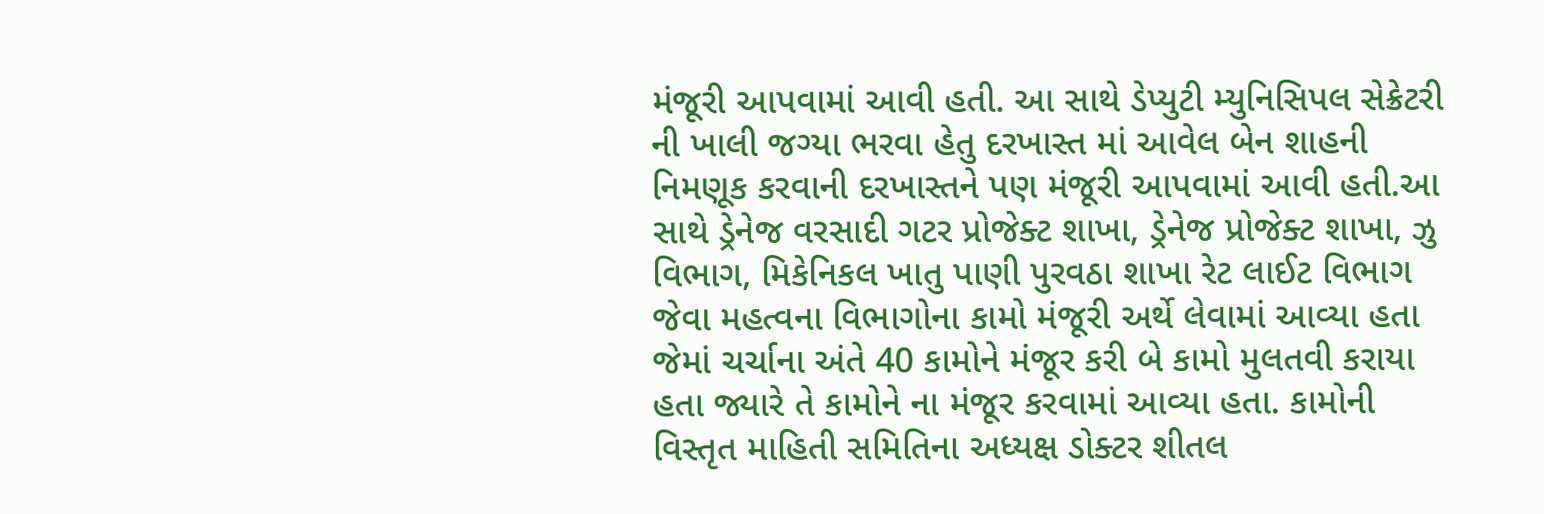મંજૂરી આપવામાં આવી હતી. આ સાથે ડેપ્યુટી મ્યુનિસિપલ સેક્રેટરી ની ખાલી જગ્યા ભરવા હેતુ દરખાસ્ત માં આવેલ બેન શાહની નિમણૂક કરવાની દરખાસ્તને પણ મંજૂરી આપવામાં આવી હતી.આ સાથે ડ્રેનેજ વરસાદી ગટર પ્રોજેક્ટ શાખા, ડ્રેનેજ પ્રોજેક્ટ શાખા, ઝુ વિભાગ, મિકેનિકલ ખાતુ પાણી પુરવઠા શાખા રેટ લાઈટ વિભાગ જેવા મહત્વના વિભાગોના કામો મંજૂરી અર્થે લેવામાં આવ્યા હતા જેમાં ચર્ચાના અંતે 40 કામોને મંજૂર કરી બે કામો મુલતવી કરાયા હતા જ્યારે તે કામોને ના મંજૂર કરવામાં આવ્યા હતા. કામોની વિસ્તૃત માહિતી સમિતિના અધ્યક્ષ ડોક્ટર શીતલ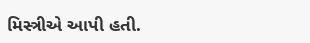મિસ્ત્રીએ આપી હતી.